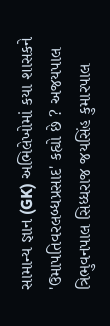સામાન્ય જ્ઞાન (GK) અભિલેખોમાં કયા શાસકને 'ઉમાપતિવરલબ્ધપ્રસાદ' કહ્યો છે ? અજયપાલ ત્રિભુવનપાલ સિધ્ધરાજ જયસિંહ કુમારપાલ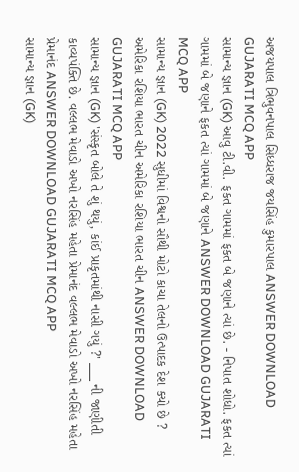અજયપાલ ત્રિભુવનપાલ સિધ્ધરાજ જયસિંહ કુમારપાલ ANSWER DOWNLOAD GUJARATI MCQ APP
સામાન્ય જ્ઞાન (GK) આવુ ટી.વી. ફકત ગામમાં ફકત બે જણાને ત્યાં છે. - નિપાત શોધો. ફકત ત્યાં ગામમાં બે જણાને ફકત ત્યાં ગામમાં બે જણાને ANSWER DOWNLOAD GUJARATI MCQ APP
સામાન્ય જ્ઞાન (GK) 2022 સુધીમાં વિશ્વનો સૌથી મોટો કાચા તેલનો ઉત્પાદક દેશ ક્યો છે ? અમેરિકા રશિયા ભારત ચીન અમેરિકા રશિયા ભારત ચીન ANSWER DOWNLOAD GUJARATI MCQ APP
સામાન્ય જ્ઞાન (GK) 'સંસ્કૃત બોલે તે શું થયું, કાંઈ પ્રાકૃતમાંથી નાસી ગયું ?' ___ ની જાણીતી કાવ્યપંક્તિ છે. વલ્લભ મેવાડો અખો નરસિંહ મહેતા પ્રેમાનંદ વલ્લભ મેવાડો અખો નરસિંહ મહેતા પ્રેમાનંદ ANSWER DOWNLOAD GUJARATI MCQ APP
સામાન્ય જ્ઞાન (GK)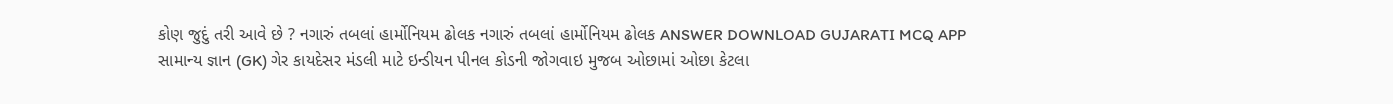કોણ જુદું તરી આવે છે ? નગારું તબલાં હાર્મોનિયમ ઢોલક નગારું તબલાં હાર્મોનિયમ ઢોલક ANSWER DOWNLOAD GUJARATI MCQ APP
સામાન્ય જ્ઞાન (GK) ગેર કાયદેસર મંડલી માટે ઇન્ડીયન પીનલ કોડની જોગવાઇ મુજબ ઓછામાં ઓછા કેટલા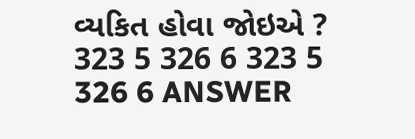વ્યકિત હોવા જોઇએ ? 323 5 326 6 323 5 326 6 ANSWER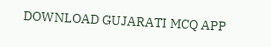DOWNLOAD GUJARATI MCQ APP